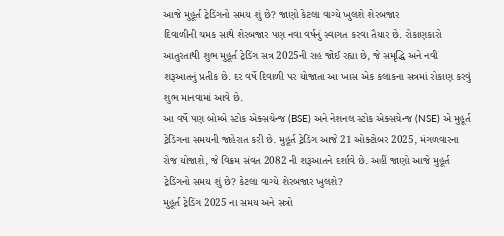આજે મુહૂર્ત ટ્રેડિંગનો સમય શું છે? જાણો કેટલા વાગ્યે ખુલશે શેરબજાર
દિવાળીની ચમક સાથે શેરબજાર પણ નવા વર્ષનું સ્વાગત કરવા તૈયાર છે. રોકાણકારો આતુરતાથી શુભ મુહૂર્ત ટ્રેડિંગ સત્ર 2025ની રાહ જોઈ રહ્યા છે, જે સમૃદ્ધિ અને નવી શરૂઆતનું પ્રતીક છે. દર વર્ષે દિવાળી પર યોજાતા આ ખાસ એક કલાકના સત્રમાં રોકાણ કરવું શુભ માનવામાં આવે છે.
આ વર્ષે પણ બોમ્બે સ્ટોક એક્સચેન્જ (BSE) અને નેશનલ સ્ટોક એક્સચેન્જ (NSE) એ મુહૂર્ત ટ્રેડિંગના સમયની જાહેરાત કરી છે. મુહૂર્ત ટ્રેડિંગ આજે 21 ઓક્ટોબર 2025, મંગળવારના રોજ યોજાશે, જે વિક્રમ સંવત 2082 ની શરૂઆતને દર્શાવે છે. અહીં જાણો આજે મુહૂર્ત ટ્રેડિંગનો સમય શું છે? કેટલા વાગ્યે શેરબજાર ખુલશે?
મુહૂર્ત ટ્રેડિંગ 2025 ના સમય અને સત્રો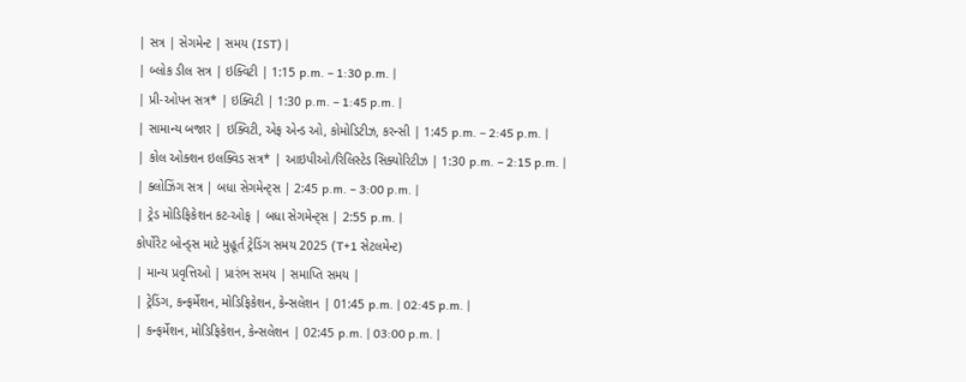| સત્ર | સેગમેન્ટ | સમય (IST) |
| બ્લોક ડીલ સત્ર | ઇક્વિટી | 1:15 p.m. – 1:30 p.m. |
| પ્રી-ઓપન સત્ર* | ઇક્વિટી | 1:30 p.m. – 1:45 p.m. |
| સામાન્ય બજાર | ઇક્વિટી, એફ એન્ડ ઓ, કોમોડિટીઝ, કરન્સી | 1:45 p.m. – 2:45 p.m. |
| કોલ ઓક્શન ઇલક્વિડ સત્ર* | આઇપીઓ/રિલિસ્ટેડ સિક્યોરિટીઝ | 1:30 p.m. – 2:15 p.m. |
| ક્લોઝિંગ સત્ર | બધા સેગમેન્ટ્સ | 2:45 p.m. – 3:00 p.m. |
| ટ્રેડ મોડિફિકેશન કટ-ઓફ | બધા સેગમેન્ટ્સ | 2:55 p.m. |
કોર્પોરેટ બોન્ડ્સ માટે મુહૂર્ત ટ્રેડિંગ સમય 2025 (T+1 સેટલમેન્ટ)
| માન્ય પ્રવૃત્તિઓ | પ્રારંભ સમય | સમાપ્તિ સમય |
| ટ્રેડિંગ, કન્ફર્મેશન, મોડિફિકેશન, કેન્સલેશન | 01:45 p.m. | 02:45 p.m. |
| કન્ફર્મેશન, મોડિફિકેશન, કેન્સલેશન | 02:45 p.m. | 03:00 p.m. |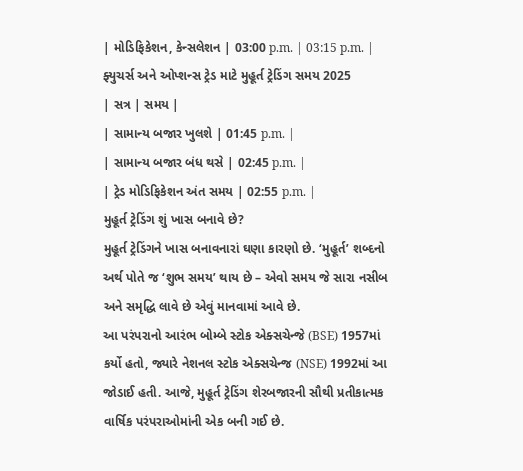| મોડિફિકેશન, કેન્સલેશન | 03:00 p.m. | 03:15 p.m. |
ફ્યુચર્સ અને ઓપ્શન્સ ટ્રેડ માટે મુહૂર્ત ટ્રેડિંગ સમય 2025
| સત્ર | સમય |
| સામાન્ય બજાર ખુલશે | 01:45 p.m. |
| સામાન્ય બજાર બંધ થસે | 02:45 p.m. |
| ટ્રેડ મોડિફિકેશન અંત સમય | 02:55 p.m. |
મુહૂર્ત ટ્રેડિંગ શું ખાસ બનાવે છે?
મુહૂર્ત ટ્રેડિંગને ખાસ બનાવનારાં ઘણા કારણો છે. ‘મુહૂર્ત’ શબ્દનો અર્થ પોતે જ ‘શુભ સમય’ થાય છે – એવો સમય જે સારા નસીબ અને સમૃદ્ધિ લાવે છે એવું માનવામાં આવે છે.
આ પરંપરાનો આરંભ બોમ્બે સ્ટોક એક્સચેન્જે (BSE) 1957માં કર્યો હતો, જ્યારે નેશનલ સ્ટોક એક્સચેન્જ (NSE) 1992માં આ જોડાઈ હતી. આજે, મુહૂર્ત ટ્રેડિંગ શેરબજારની સૌથી પ્રતીકાત્મક વાર્ષિક પરંપરાઓમાંની એક બની ગઈ છે.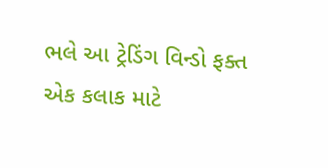ભલે આ ટ્રેડિંગ વિન્ડો ફક્ત એક કલાક માટે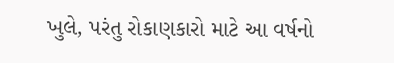ખુલે, પરંતુ રોકાણકારો માટે આ વર્ષનો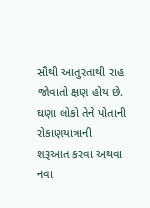સૌથી આતુરતાથી રાહ જોવાતો ક્ષણ હોય છે. ઘણા લોકો તેને પોતાની રોકાણયાત્રાની શરૂઆત કરવા અથવા નવા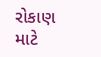રોકાણ માટે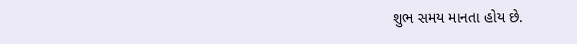શુભ સમય માનતા હોય છે.